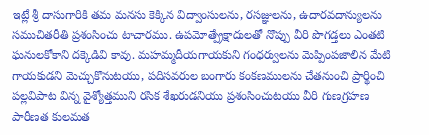ఇట్లే శ్రీ దాసుగారికి తమ మనసు కెక్కిన విద్వాంసులను, రసజ్ఞులను, ఉదారవదాన్యులను సముచితరీతి ప్రశంసించు టాచారము. ఉపమోత్ప్రేక్షాదులతో నొప్పు వీరి పొగడ్తలు ఎంతటి ఘనులకోకాని దక్కెడివి కావు. మహమ్మదీయగాయకుని గంధర్వులను మెప్పింపజాలిన మేటి గాయకుడని మెచ్చుకొనుటయు, పదిసవరుల బంగారు కంకణములను చేతనుంచి ప్రార్థించి పల్లవిపాట విన్న వైశ్యోత్తముని రసిక శేఖరుడనియు ప్రశంసించుటయు వీరి గుణగ్రహణ పారీణత కులమత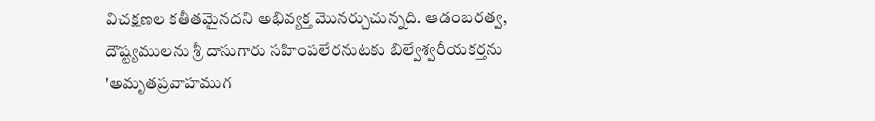విచక్షణల కతీతమైనదని అభివ్యక్త మొనర్చుచున్నది. ఆడంబరత్వ, దౌష్ట్యములను శ్రీ దాసుగారు సహింపలేరనుటకు బిల్వేశ్వరీయకర్తను 'అమృతప్రవాహముగ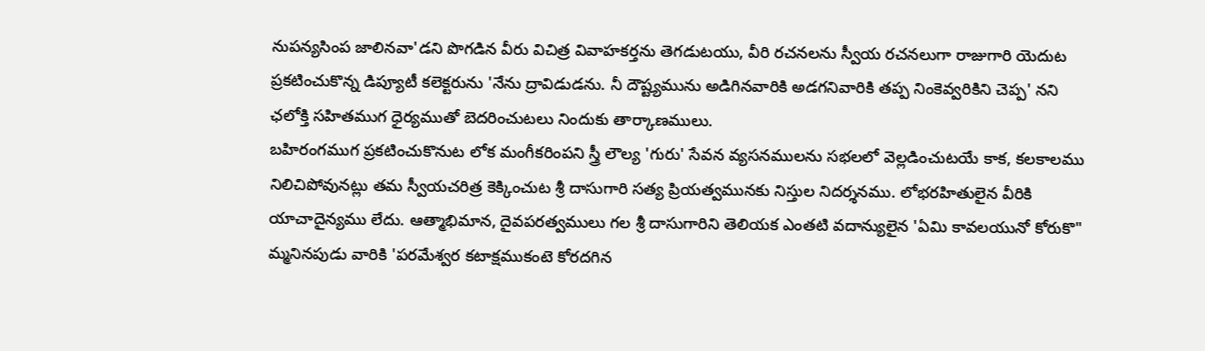నుపన్యసింప జాలినవా'డని పొగడిన వీరు విచిత్ర వివాహకర్తను తెగడుటయు, వీరి రచనలను స్వీయ రచనలుగా రాజుగారి యెదుట ప్రకటించుకొన్న డిప్యూటీ కలెక్టరును 'నేను ద్రావిడుడను. నీ దౌష్ట్యమును అడిగినవారికి అడగనివారికి తప్ప నింకెవ్వరికిని చెప్ప' నని ఛలోక్తి సహితముగ ధైర్యముతో బెదరించుటలు నిందుకు తార్కాణములు.
బహిరంగముగ ప్రకటించుకొనుట లోక మంగీకరింపని స్త్రీ లౌల్య 'గురు' సేవన వ్యసనములను సభలలో వెల్లడించుటయే కాక, కలకాలము నిలిచిపోవునట్లు తమ స్వీయచరిత్ర కెక్కించుట శ్రీ దాసుగారి సత్య ప్రియత్వమునకు నిస్తుల నిదర్శనము. లోభరహితులైన వీరికి యాచాదైన్యము లేదు. ఆత్మాభిమాన, దైవపరత్వములు గల శ్రీ దాసుగారిని తెలియక ఎంతటి వదాన్యులైన 'ఏమి కావలయునో కోరుకొ" మ్మనినపుడు వారికి 'పరమేశ్వర కటాక్షముకంటె కోరదగిన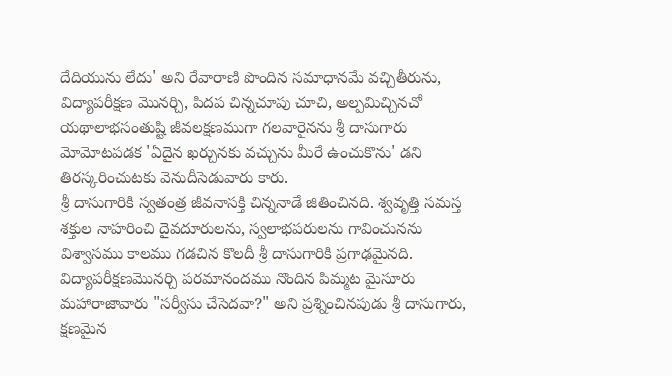దేదియును లేదు' అని రేవారాణి పొందిన సమాధానమే వచ్చితీరును, విద్యాపరీక్షణ మొనర్చి, పిదప చిన్నచూపు చూచి, అల్పమిచ్చినచో యథాలాభసంతుష్టి జీవలక్షణముగా గలవారైనను శ్రీ దాసుగారు మోమోటపడక 'ఏదైన ఖర్చునకు వచ్చును మీరే ఉంచుకొను' డని తిరస్కరించుటకు వెనుదీసెడువారు కారు.
శ్రీ దాసుగారికి స్వతంత్ర జీవనాసక్తి చిన్ననాడే జితించినది. శ్వవృత్తి సమస్త శక్తుల నాహరించి దైవదూరులను, స్వలాభపరులను గావించునను విశ్వాసము కాలము గడచిన కొలదీ శ్రీ దాసుగారికి ప్రగాఢమైనది. విద్యాపరీక్షణమొనర్చి పరమానందము నొందిన పిమ్మట మైసూరు మహారాజావారు "సర్వీసు చేసెదవా?" అని ప్రశ్నించినపుడు శ్రీ దాసుగారు, క్షణమైన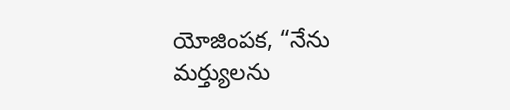యోజింపక, “నేను మర్త్యులను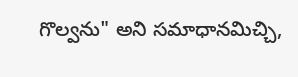గొల్వను" అని సమాధానమిచ్చి,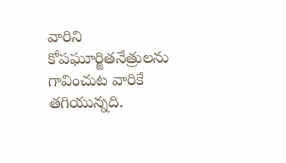వారిని కోపఘూర్జితనేత్రులను గావించుట వారికే తగియున్నది.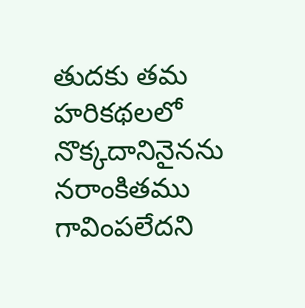తుదకు తమ హరికథలలో నొక్కదానినైనను నరాంకితము గావింపలేదని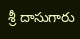శ్రీ దాసుగారు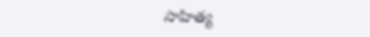సాహిత్య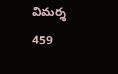విమర్శ
459